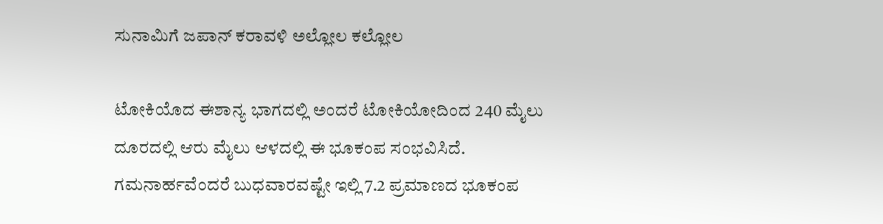ಸುನಾಮಿಗೆ ಜಪಾನ್ ಕರಾವಳಿ ಅಲ್ಲೋಲ ಕಲ್ಲೋಲ

ಟೋಕಿಯೊದ ಈಶಾನ್ಯ ಭಾಗದಲ್ಲಿ ಅಂದರೆ ಟೋಕಿಯೋದಿಂದ 240 ಮೈಲು ದೂರದಲ್ಲಿ ಆರು ಮೈಲು ಆಳದಲ್ಲಿ ಈ ಭೂಕಂಪ ಸಂಭವಿಸಿದೆ. ಗಮನಾರ್ಹವೆಂದರೆ ಬುಧವಾರವಷ್ಟೇ ಇಲ್ಲಿ 7.2 ಪ್ರಮಾಣದ ಭೂಕಂಪ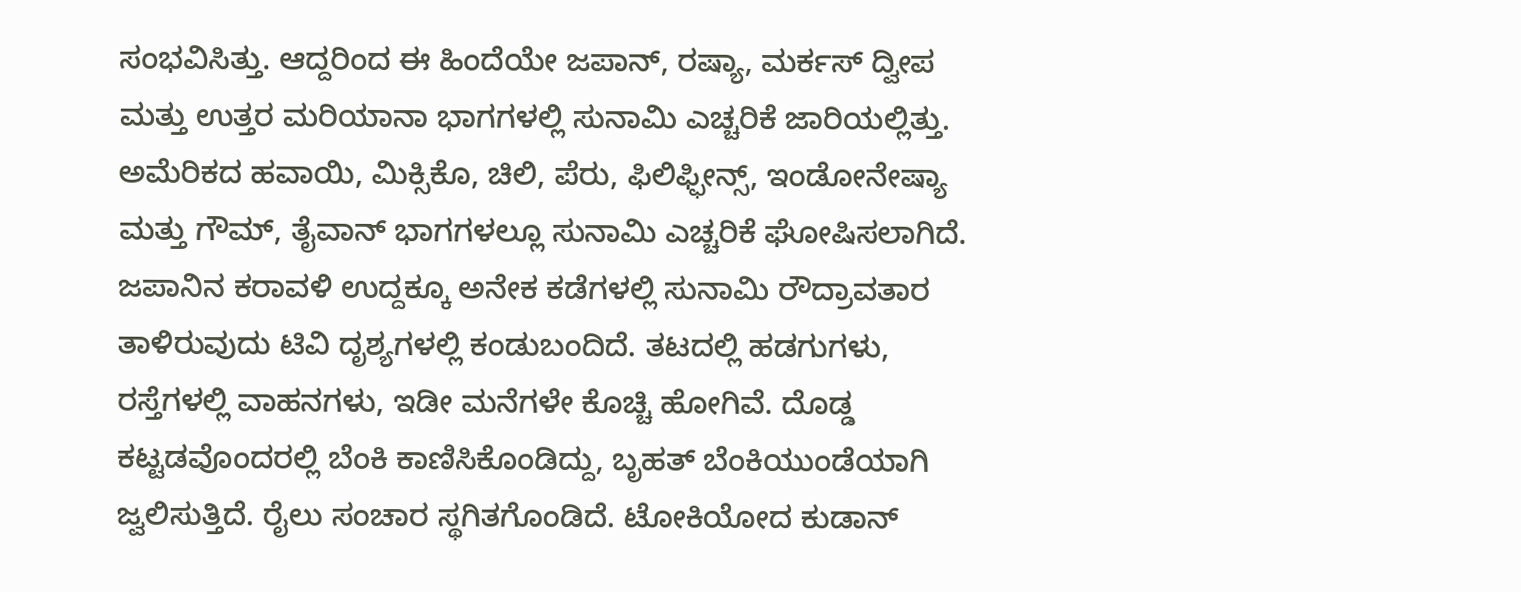ಸಂಭವಿಸಿತ್ತು. ಆದ್ದರಿಂದ ಈ ಹಿಂದೆಯೇ ಜಪಾನ್, ರಷ್ಯಾ, ಮರ್ಕಸ್ ದ್ವೀಪ ಮತ್ತು ಉತ್ತರ ಮರಿಯಾನಾ ಭಾಗಗಳಲ್ಲಿ ಸುನಾಮಿ ಎಚ್ಚರಿಕೆ ಜಾರಿಯಲ್ಲಿತ್ತು. ಅಮೆರಿಕದ ಹವಾಯಿ, ಮಿಕ್ಸಿಕೊ, ಚಿಲಿ, ಪೆರು, ಫಿಲಿಫ್ಫೀನ್ಸ್, ಇಂಡೋನೇಷ್ಯಾ ಮತ್ತು ಗೌಮ್, ತೈವಾನ್ ಭಾಗಗಳಲ್ಲೂ ಸುನಾಮಿ ಎಚ್ಚರಿಕೆ ಘೋಷಿಸಲಾಗಿದೆ.
ಜಪಾನಿನ ಕರಾವಳಿ ಉದ್ದಕ್ಕೂ ಅನೇಕ ಕಡೆಗಳಲ್ಲಿ ಸುನಾಮಿ ರೌದ್ರಾವತಾರ ತಾಳಿರುವುದು ಟಿವಿ ದೃಶ್ಯಗಳಲ್ಲಿ ಕಂಡುಬಂದಿದೆ. ತಟದಲ್ಲಿ ಹಡಗುಗಳು, ರಸ್ತೆಗಳಲ್ಲಿ ವಾಹನಗಳು, ಇಡೀ ಮನೆಗಳೇ ಕೊಚ್ಚಿ ಹೋಗಿವೆ. ದೊಡ್ಡ ಕಟ್ಟಡವೊಂದರಲ್ಲಿ ಬೆಂಕಿ ಕಾಣಿಸಿಕೊಂಡಿದ್ದು, ಬೃಹತ್ ಬೆಂಕಿಯುಂಡೆಯಾಗಿ ಜ್ವಲಿಸುತ್ತಿದೆ. ರೈಲು ಸಂಚಾರ ಸ್ಥಗಿತಗೊಂಡಿದೆ. ಟೋಕಿಯೋದ ಕುಡಾನ್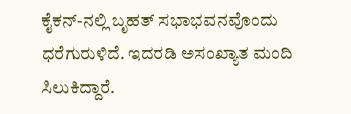ಕೈಕನ್-ನಲ್ಲಿ ಬೃಹತ್ ಸಭಾಭವನವೊಂದು ಧರೆಗುರುಳಿದೆ. ಇದರಡಿ ಅಸಂಖ್ಯಾತ ಮಂದಿ ಸಿಲುಕಿದ್ದಾರೆ.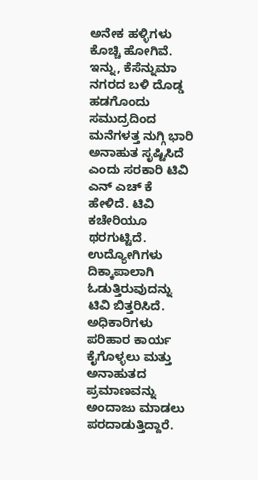ಅನೇಕ ಹಳ್ಳಿಗಳು ಕೊಚ್ಚಿ ಹೋಗಿವೆ.
ಇನ್ನು, ಕೆಸೆನ್ನುಮಾ ನಗರದ ಬಳಿ ದೊಡ್ಡ ಹಡಗೊಂದು ಸಮುದ್ರದಿಂದ ಮನೆಗಳತ್ತ ನುಗ್ಗಿ ಭಾರಿ ಅನಾಹುತ ಸೃಷ್ಟಿಸಿದೆ ಎಂದು ಸರಕಾರಿ ಟಿವಿ ಎನ್ ಎಚ್ ಕೆ ಹೇಳಿದೆ. ಟಿವಿ ಕಚೇರಿಯೂ ಥರಗುಟ್ಟಿದೆ. ಉದ್ಯೋಗಿಗಳು ದಿಕ್ಕಾಪಾಲಾಗಿ ಓಡುತ್ತಿರುವುದನ್ನು ಟಿವಿ ಬಿತ್ತರಿಸಿದೆ. ಅಧಿಕಾರಿಗಳು ಪರಿಹಾರ ಕಾರ್ಯ ಕೈಗೊಳ್ಳಲು ಮತ್ತು ಅನಾಹುತದ ಪ್ರಮಾಣವನ್ನು ಅಂದಾಜು ಮಾಡಲು ಪರದಾಡುತ್ತಿದ್ದಾರೆ.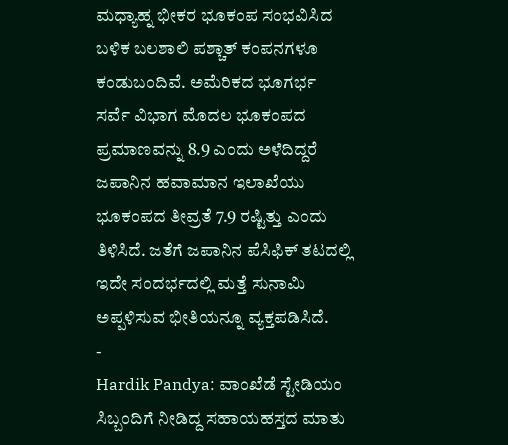ಮಧ್ಯಾಹ್ನ ಭೀಕರ ಭೂಕಂಪ ಸಂಭವಿಸಿದ ಬಳಿಕ ಬಲಶಾಲಿ ಪಶ್ಚಾತ್ ಕಂಪನಗಳೂ ಕಂಡುಬಂದಿವೆ. ಅಮೆರಿಕದ ಭೂಗರ್ಭ ಸರ್ವೆ ವಿಭಾಗ ಮೊದಲ ಭೂಕಂಪದ ಪ್ರಮಾಣವನ್ನು 8.9 ಎಂದು ಅಳೆದಿದ್ದರೆ ಜಪಾನಿನ ಹವಾಮಾನ ಇಲಾಖೆಯು ಭೂಕಂಪದ ತೀವ್ರತೆ 7.9 ರಷ್ಟಿತ್ತು ಎಂದು ತಿಳಿಸಿದೆ. ಜತೆಗೆ ಜಪಾನಿನ ಪೆಸಿಫಿಕ್ ತಟದಲ್ಲಿ ಇದೇ ಸಂದರ್ಭದಲ್ಲಿ ಮತ್ತೆ ಸುನಾಮಿ ಅಪ್ಪಳಿಸುವ ಭೀತಿಯನ್ನೂ ವ್ಯಕ್ತಪಡಿಸಿದೆ.
-
Hardik Pandya: ವಾಂಖೆಡೆ ಸ್ಟೇಡಿಯಂ ಸಿಬ್ಬಂದಿಗೆ ನೀಡಿದ್ದ ಸಹಾಯಹಸ್ತದ ಮಾತು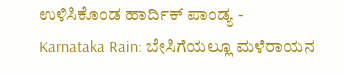ಉಳಿಸಿಕೊಂಡ ಹಾರ್ದಿಕ್ ಪಾಂಡ್ಯ -
Karnataka Rain: ಬೇಸಿಗೆಯಲ್ಲೂ ಮಳೆರಾಯನ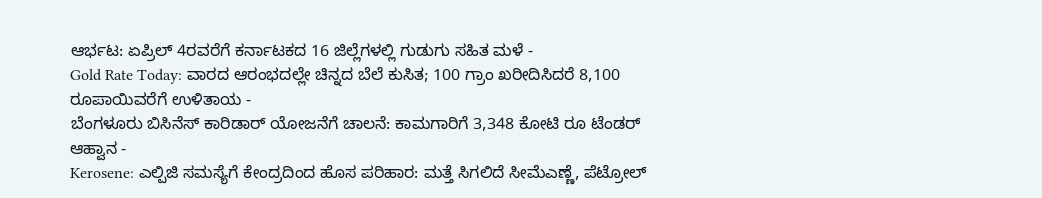ಆರ್ಭಟ: ಏಪ್ರಿಲ್ 4ರವರೆಗೆ ಕರ್ನಾಟಕದ 16 ಜಿಲ್ಲೆಗಳಲ್ಲಿ ಗುಡುಗು ಸಹಿತ ಮಳೆ -
Gold Rate Today: ವಾರದ ಆರಂಭದಲ್ಲೇ ಚಿನ್ನದ ಬೆಲೆ ಕುಸಿತ; 100 ಗ್ರಾಂ ಖರೀದಿಸಿದರೆ 8,100 ರೂಪಾಯಿವರೆಗೆ ಉಳಿತಾಯ -
ಬೆಂಗಳೂರು ಬಿಸಿನೆಸ್ ಕಾರಿಡಾರ್ ಯೋಜನೆಗೆ ಚಾಲನೆ: ಕಾಮಗಾರಿಗೆ 3,348 ಕೋಟಿ ರೂ ಟೆಂಡರ್ ಆಹ್ವಾನ -
Kerosene: ಎಲ್ಪಿಜಿ ಸಮಸ್ಯೆಗೆ ಕೇಂದ್ರದಿಂದ ಹೊಸ ಪರಿಹಾರ: ಮತ್ತೆ ಸಿಗಲಿದೆ ಸೀಮೆಎಣ್ಣೆ, ಪೆಟ್ರೋಲ್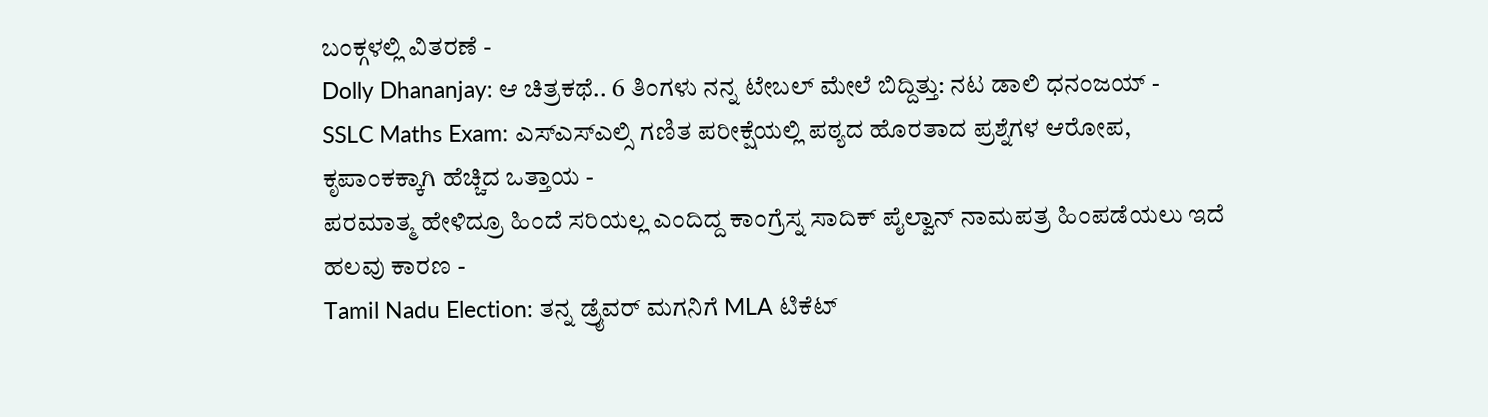ಬಂಕ್ಗಳಲ್ಲಿ ವಿತರಣೆ -
Dolly Dhananjay: ಆ ಚಿತ್ರಕಥೆ.. 6 ತಿಂಗಳು ನನ್ನ ಟೇಬಲ್ ಮೇಲೆ ಬಿದ್ದಿತ್ತು: ನಟ ಡಾಲಿ ಧನಂಜಯ್ -
SSLC Maths Exam: ಎಸ್ಎಸ್ಎಲ್ಸಿ ಗಣಿತ ಪರೀಕ್ಷೆಯಲ್ಲಿ ಪಠ್ಯದ ಹೊರತಾದ ಪ್ರಶ್ನೆಗಳ ಆರೋಪ, ಕೃಪಾಂಕಕ್ಕಾಗಿ ಹೆಚ್ಚಿದ ಒತ್ತಾಯ -
ಪರಮಾತ್ಮ ಹೇಳಿದ್ರೂ ಹಿಂದೆ ಸರಿಯಲ್ಲ ಎಂದಿದ್ದ ಕಾಂಗ್ರೆಸ್ನ ಸಾದಿಕ್ ಪೈಲ್ವಾನ್ ನಾಮಪತ್ರ ಹಿಂಪಡೆಯಲು ಇದೆ ಹಲವು ಕಾರಣ -
Tamil Nadu Election: ತನ್ನ ಡ್ರೈವರ್ ಮಗನಿಗೆ MLA ಟಿಕೆಟ್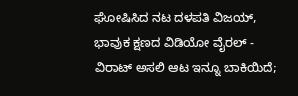ಘೋಷಿಸಿದ ನಟ ದಳಪತಿ ವಿಜಯ್, ಭಾವುಕ ಕ್ಷಣದ ವಿಡಿಯೋ ವೈರಲ್ -
ವಿರಾಟ್ ಅಸಲಿ ಆಟ ಇನ್ನೂ ಬಾಕಿಯಿದೆ;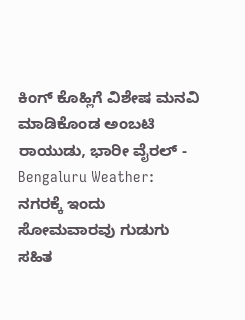ಕಿಂಗ್ ಕೊಹ್ಲಿಗೆ ವಿಶೇಷ ಮನವಿ ಮಾಡಿಕೊಂಡ ಅಂಬಟಿ ರಾಯುಡು, ಭಾರೀ ವೈರಲ್ -
Bengaluru Weather: ನಗರಕ್ಕೆ ಇಂದು ಸೋಮವಾರವು ಗುಡುಗು ಸಹಿತ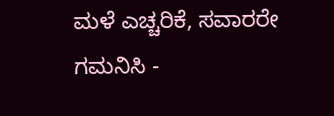ಮಳೆ ಎಚ್ಚರಿಕೆ, ಸವಾರರೇ ಗಮನಿಸಿ -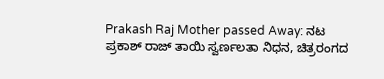Prakash Raj Mother passed Away: ನಟ ಪ್ರಕಾಶ್ ರಾಜ್ ತಾಯಿ ಸ್ವರ್ಣಲತಾ ನಿಧನ, ಚಿತ್ರರಂಗದ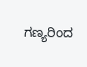ಗಣ್ಯರಿಂದ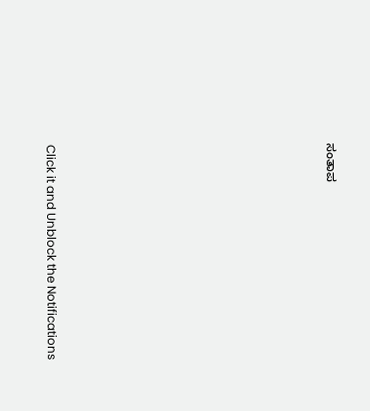ಸಂತಾಪ












Click it and Unblock the Notifications